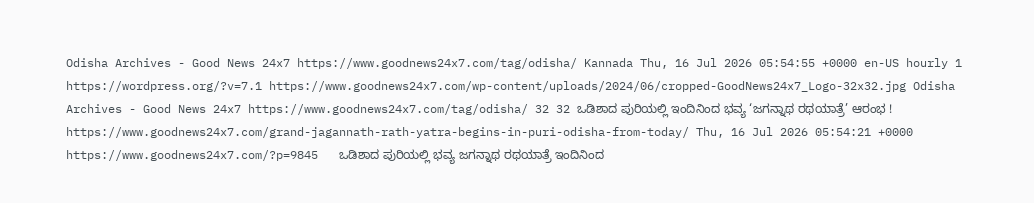Odisha Archives - Good News 24x7 https://www.goodnews24x7.com/tag/odisha/ Kannada Thu, 16 Jul 2026 05:54:55 +0000 en-US hourly 1 https://wordpress.org/?v=7.1 https://www.goodnews24x7.com/wp-content/uploads/2024/06/cropped-GoodNews24x7_Logo-32x32.jpg Odisha Archives - Good News 24x7 https://www.goodnews24x7.com/tag/odisha/ 32 32 ಒಡಿಶಾದ ಪುರಿಯಲ್ಲಿ ಇಂದಿನಿಂದ ಭವ್ಯ ‘ಜಗನ್ನಾಥ ರಥಯಾತ್ರೆ’ ಆರಂಭ ! https://www.goodnews24x7.com/grand-jagannath-rath-yatra-begins-in-puri-odisha-from-today/ Thu, 16 Jul 2026 05:54:21 +0000 https://www.goodnews24x7.com/?p=9845   ಒಡಿಶಾದ ಪುರಿಯಲ್ಲಿ ಭವ್ಯ ಜಗನ್ನಾಥ ರಥಯಾತ್ರೆ ಇಂದಿನಿಂದ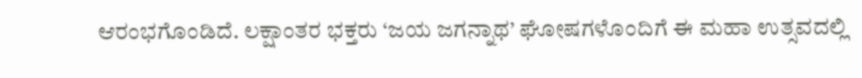ಆರಂಭಗೊಂಡಿದೆ. ಲಕ್ಷಾಂತರ ಭಕ್ತರು ‘ಜಯ ಜಗನ್ನಾಥ’ ಘೋಷಗಳೊಂದಿಗೆ ಈ ಮಹಾ ಉತ್ಸವದಲ್ಲಿ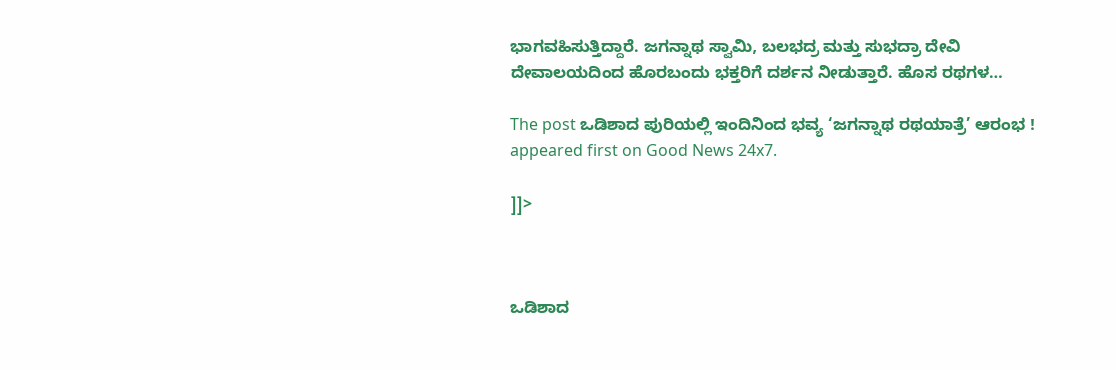ಭಾಗವಹಿಸುತ್ತಿದ್ದಾರೆ. ಜಗನ್ನಾಥ ಸ್ವಾಮಿ, ಬಲಭದ್ರ ಮತ್ತು ಸುಭದ್ರಾ ದೇವಿ ದೇವಾಲಯದಿಂದ ಹೊರಬಂದು ಭಕ್ತರಿಗೆ ದರ್ಶನ ನೀಡುತ್ತಾರೆ. ಹೊಸ ರಥಗಳ…

The post ಒಡಿಶಾದ ಪುರಿಯಲ್ಲಿ ಇಂದಿನಿಂದ ಭವ್ಯ ‘ಜಗನ್ನಾಥ ರಥಯಾತ್ರೆ’ ಆರಂಭ ! appeared first on Good News 24x7.

]]>



ಒಡಿಶಾದ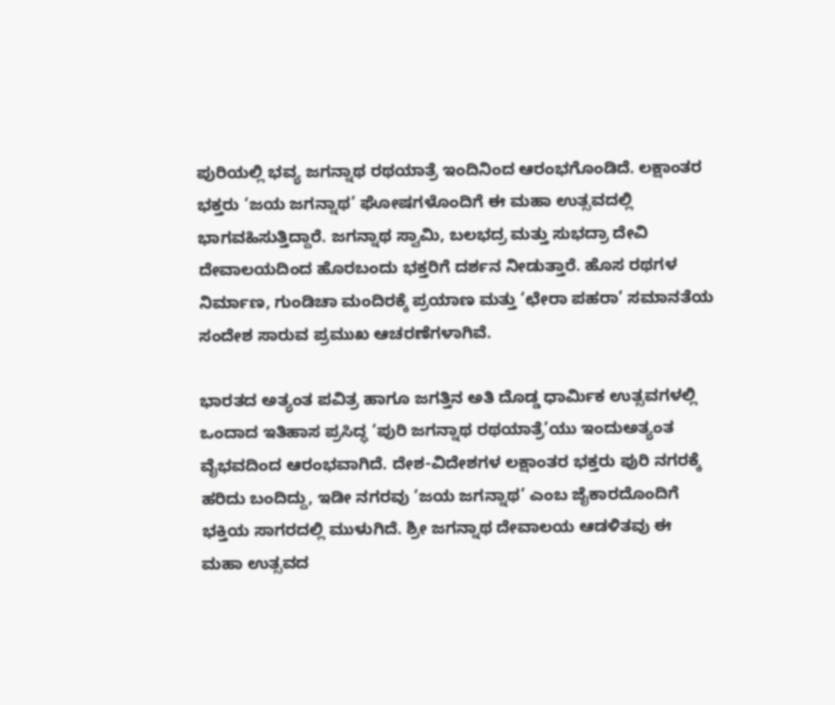ಪುರಿಯಲ್ಲಿ ಭವ್ಯ ಜಗನ್ನಾಥ ರಥಯಾತ್ರೆ ಇಂದಿನಿಂದ ಆರಂಭಗೊಂಡಿದೆ. ಲಕ್ಷಾಂತರ ಭಕ್ತರು ‘ಜಯ ಜಗನ್ನಾಥ’ ಘೋಷಗಳೊಂದಿಗೆ ಈ ಮಹಾ ಉತ್ಸವದಲ್ಲಿ ಭಾಗವಹಿಸುತ್ತಿದ್ದಾರೆ. ಜಗನ್ನಾಥ ಸ್ವಾಮಿ, ಬಲಭದ್ರ ಮತ್ತು ಸುಭದ್ರಾ ದೇವಿ ದೇವಾಲಯದಿಂದ ಹೊರಬಂದು ಭಕ್ತರಿಗೆ ದರ್ಶನ ನೀಡುತ್ತಾರೆ. ಹೊಸ ರಥಗಳ ನಿರ್ಮಾಣ, ಗುಂಡಿಚಾ ಮಂದಿರಕ್ಕೆ ಪ್ರಯಾಣ ಮತ್ತು ‘ಛೇರಾ ಪಹರಾ’ ಸಮಾನತೆಯ ಸಂದೇಶ ಸಾರುವ ಪ್ರಮುಖ ಆಚರಣೆಗಳಾಗಿವೆ.

ಭಾರತದ ಅತ್ಯಂತ ಪವಿತ್ರ ಹಾಗೂ ಜಗತ್ತಿನ ಅತಿ ದೊಡ್ಡ ಧಾರ್ಮಿಕ ಉತ್ಸವಗಳಲ್ಲಿ ಒಂದಾದ ಇತಿಹಾಸ ಪ್ರಸಿದ್ಧ ‘ಪುರಿ ಜಗನ್ನಾಥ ರಥಯಾತ್ರೆ’ಯು ಇಂದುಅತ್ಯಂತ ವೈಭವದಿಂದ ಆರಂಭವಾಗಿದೆ. ದೇಶ-ವಿದೇಶಗಳ ಲಕ್ಷಾಂತರ ಭಕ್ತರು ಪುರಿ ನಗರಕ್ಕೆ ಹರಿದು ಬಂದಿದ್ದು, ಇಡೀ ನಗರವು ‘ಜಯ ಜಗನ್ನಾಥ’ ಎಂಬ ಜೈಕಾರದೊಂದಿಗೆ ಭಕ್ತಿಯ ಸಾಗರದಲ್ಲಿ ಮುಳುಗಿದೆ. ಶ್ರೀ ಜಗನ್ನಾಥ ದೇವಾಲಯ ಆಡಳಿತವು ಈ ಮಹಾ ಉತ್ಸವದ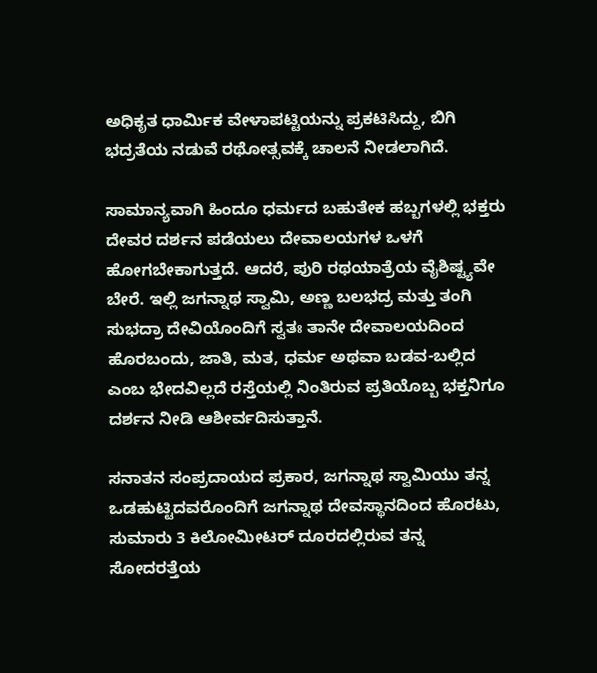ಅಧಿಕೃತ ಧಾರ್ಮಿಕ ವೇಳಾಪಟ್ಟಿಯನ್ನು ಪ್ರಕಟಿಸಿದ್ದು, ಬಿಗಿ ಭದ್ರತೆಯ ನಡುವೆ ರಥೋತ್ಸವಕ್ಕೆ ಚಾಲನೆ ನೀಡಲಾಗಿದೆ.

ಸಾಮಾನ್ಯವಾಗಿ ಹಿಂದೂ ಧರ್ಮದ ಬಹುತೇಕ ಹಬ್ಬಗಳಲ್ಲಿ ಭಕ್ತರು ದೇವರ ದರ್ಶನ ಪಡೆಯಲು ದೇವಾಲಯಗಳ ಒಳಗೆ ಹೋಗಬೇಕಾಗುತ್ತದೆ. ಆದರೆ, ಪುರಿ ರಥಯಾತ್ರೆಯ ವೈಶಿಷ್ಟ್ಯವೇ ಬೇರೆ. ಇಲ್ಲಿ ಜಗನ್ನಾಥ ಸ್ವಾಮಿ, ಅಣ್ಣ ಬಲಭದ್ರ ಮತ್ತು ತಂಗಿ ಸುಭದ್ರಾ ದೇವಿಯೊಂದಿಗೆ ಸ್ವತಃ ತಾನೇ ದೇವಾಲಯದಿಂದ ಹೊರಬಂದು, ಜಾತಿ, ಮತ, ಧರ್ಮ ಅಥವಾ ಬಡವ-ಬಲ್ಲಿದ ಎಂಬ ಭೇದವಿಲ್ಲದೆ ರಸ್ತೆಯಲ್ಲಿ ನಿಂತಿರುವ ಪ್ರತಿಯೊಬ್ಬ ಭಕ್ತನಿಗೂ ದರ್ಶನ ನೀಡಿ ಆಶೀರ್ವದಿಸುತ್ತಾನೆ.

ಸನಾತನ ಸಂಪ್ರದಾಯದ ಪ್ರಕಾರ, ಜಗನ್ನಾಥ ಸ್ವಾಮಿಯು ತನ್ನ ಒಡಹುಟ್ಟಿದವರೊಂದಿಗೆ ಜಗನ್ನಾಥ ದೇವಸ್ಥಾನದಿಂದ ಹೊರಟು, ಸುಮಾರು 3 ಕಿಲೋಮೀಟರ್ ದೂರದಲ್ಲಿರುವ ತನ್ನ ಸೋದರತ್ತೆಯ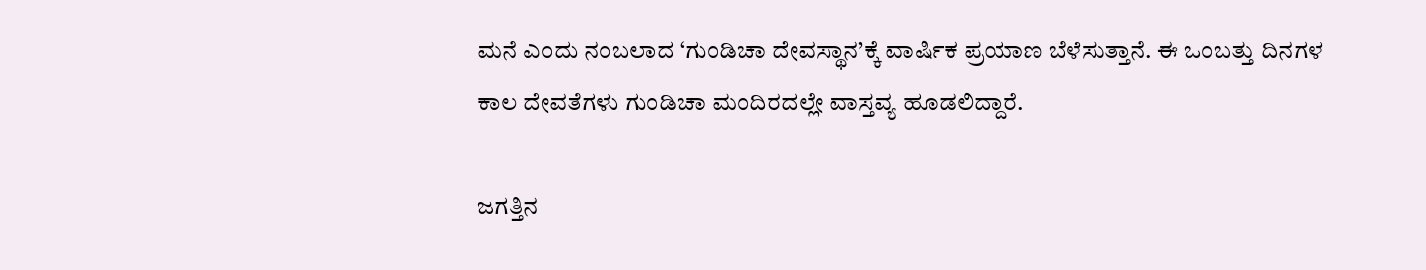ಮನೆ ಎಂದು ನಂಬಲಾದ ‘ಗುಂಡಿಚಾ ದೇವಸ್ಥಾನ’ಕ್ಕೆ ವಾರ್ಷಿಕ ಪ್ರಯಾಣ ಬೆಳೆಸುತ್ತಾನೆ. ಈ ಒಂಬತ್ತು ದಿನಗಳ ಕಾಲ ದೇವತೆಗಳು ಗುಂಡಿಚಾ ಮಂದಿರದಲ್ಲೇ ವಾಸ್ತವ್ಯ ಹೂಡಲಿದ್ದಾರೆ.

ಜಗತ್ತಿನ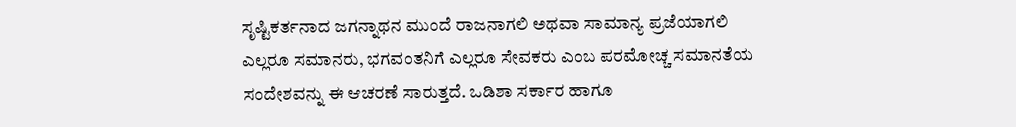ಸೃಷ್ಟಿಕರ್ತನಾದ ಜಗನ್ನಾಥನ ಮುಂದೆ ರಾಜನಾಗಲಿ ಅಥವಾ ಸಾಮಾನ್ಯ ಪ್ರಜೆಯಾಗಲಿ ಎಲ್ಲರೂ ಸಮಾನರು, ಭಗವಂತನಿಗೆ ಎಲ್ಲರೂ ಸೇವಕರು ಎಂಬ ಪರಮೋಚ್ಚ ಸಮಾನತೆಯ ಸಂದೇಶವನ್ನು ಈ ಆಚರಣೆ ಸಾರುತ್ತದೆ. ಒಡಿಶಾ ಸರ್ಕಾರ ಹಾಗೂ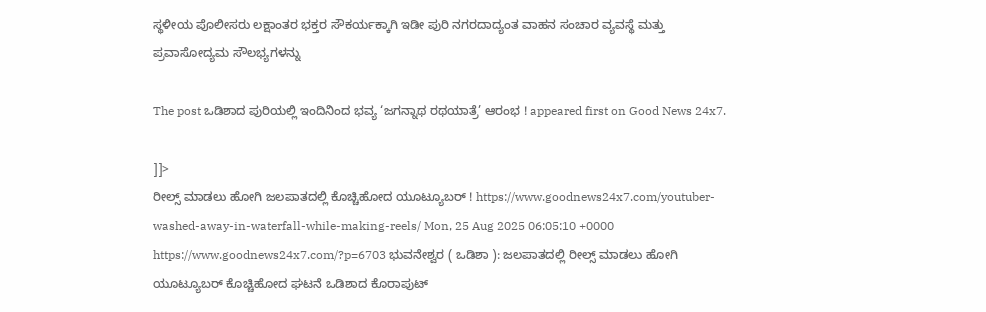ಸ್ಥಳೀಯ ಪೊಲೀಸರು ಲಕ್ಷಾಂತರ ಭಕ್ತರ ಸೌಕರ್ಯಕ್ಕಾಗಿ ಇಡೀ ಪುರಿ ನಗರದಾದ್ಯಂತ ವಾಹನ ಸಂಚಾರ ವ್ಯವಸ್ಥೆ ಮತ್ತು ಪ್ರವಾಸೋದ್ಯಮ ಸೌಲಭ್ಯಗಳನ್ನು

The post ಒಡಿಶಾದ ಪುರಿಯಲ್ಲಿ ಇಂದಿನಿಂದ ಭವ್ಯ ‘ಜಗನ್ನಾಥ ರಥಯಾತ್ರೆ’ ಆರಂಭ ! appeared first on Good News 24x7.

]]>
ರೀಲ್ಸ್ ಮಾಡಲು ಹೋಗಿ ಜಲಪಾತದಲ್ಲಿ ಕೊಚ್ಚಿಹೋದ ಯೂಟ್ಯೂಬರ್ ! https://www.goodnews24x7.com/youtuber-washed-away-in-waterfall-while-making-reels/ Mon, 25 Aug 2025 06:05:10 +0000 https://www.goodnews24x7.com/?p=6703 ಭುವನೇಶ್ವರ ( ಒಡಿಶಾ ): ಜಲಪಾತದಲ್ಲಿ ರೀಲ್ಸ್ ಮಾಡಲು ಹೋಗಿ ಯೂಟ್ಯೂಬರ್ ಕೊಚ್ಚಿಹೋದ ಘಟನೆ ಒಡಿಶಾದ ಕೊರಾಪುಟ್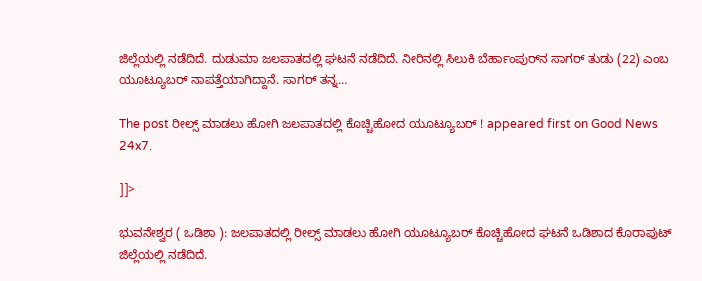ಜಿಲ್ಲೆಯಲ್ಲಿ ನಡೆದಿದೆ. ದುಡುಮಾ ಜಲಪಾತದಲ್ಲಿ ಘಟನೆ ನಡೆದಿದೆ. ನೀರಿನಲ್ಲಿ ಸಿಲುಕಿ ಬೆರ್ಹಾಂಪುರ್‌ನ ಸಾಗರ್ ತುಡು (22) ಎಂಬ ಯೂಟ್ಯೂಬರ್ ನಾಪತ್ತೆಯಾಗಿದ್ದಾನೆ. ಸಾಗರ್ ತನ್ನ…

The post ರೀಲ್ಸ್ ಮಾಡಲು ಹೋಗಿ ಜಲಪಾತದಲ್ಲಿ ಕೊಚ್ಚಿಹೋದ ಯೂಟ್ಯೂಬರ್ ! appeared first on Good News 24x7.

]]>

ಭುವನೇಶ್ವರ ( ಒಡಿಶಾ ): ಜಲಪಾತದಲ್ಲಿ ರೀಲ್ಸ್ ಮಾಡಲು ಹೋಗಿ ಯೂಟ್ಯೂಬರ್ ಕೊಚ್ಚಿಹೋದ ಘಟನೆ ಒಡಿಶಾದ ಕೊರಾಪುಟ್ ಜಿಲ್ಲೆಯಲ್ಲಿ ನಡೆದಿದೆ.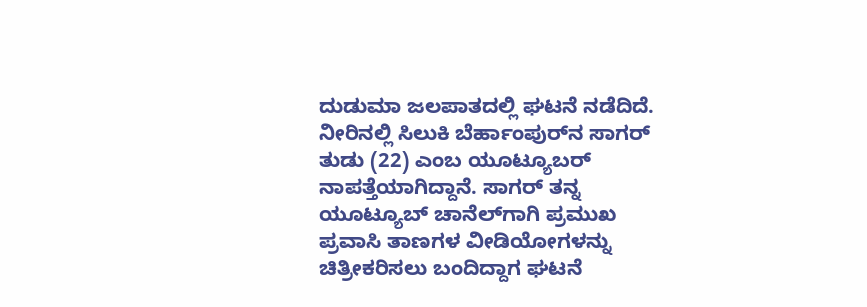ದುಡುಮಾ ಜಲಪಾತದಲ್ಲಿ ಘಟನೆ ನಡೆದಿದೆ. ನೀರಿನಲ್ಲಿ ಸಿಲುಕಿ ಬೆರ್ಹಾಂಪುರ್‌ನ ಸಾಗರ್ ತುಡು (22) ಎಂಬ ಯೂಟ್ಯೂಬರ್ ನಾಪತ್ತೆಯಾಗಿದ್ದಾನೆ. ಸಾಗರ್ ತನ್ನ ಯೂಟ್ಯೂಬ್ ಚಾನೆಲ್‌ಗಾಗಿ ಪ್ರಮುಖ ಪ್ರವಾಸಿ ತಾಣಗಳ ವೀಡಿಯೋಗಳನ್ನು ಚಿತ್ರೀಕರಿಸಲು ಬಂದಿದ್ದಾಗ ಘಟನೆ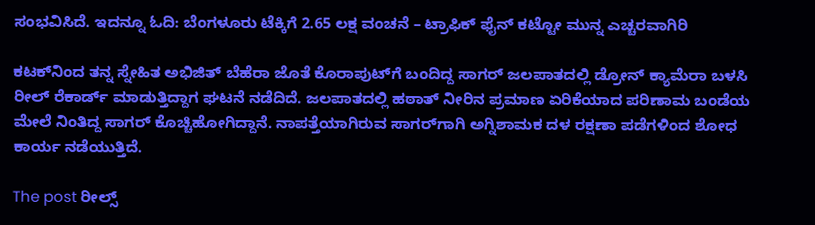ಸಂಭವಿಸಿದೆ. ಇದನ್ನೂ ಓದಿ: ಬೆಂಗಳೂರು ಟೆಕ್ಕಿಗೆ 2.65 ಲಕ್ಷ ವಂಚನೆ – ಟ್ರಾಫಿಕ್‌ ಫೈನ್‌ ಕಟ್ಟೋ ಮುನ್ನ ಎಚ್ಚರವಾಗಿರಿ

ಕಟಕ್‌ನಿಂದ ತನ್ನ ಸ್ನೇಹಿತ ಅಭಿಜಿತ್ ಬೆಹೆರಾ ಜೊತೆ ಕೊರಾಪುಟ್‌ಗೆ ಬಂದಿದ್ದ ಸಾಗರ್ ಜಲಪಾತದಲ್ಲಿ ಡ್ರೋನ್ ಕ್ಯಾಮೆರಾ ಬಳಸಿ ರೀಲ್ ರೆಕಾರ್ಡ್ ಮಾಡುತ್ತಿದ್ದಾಗ ಘಟನೆ ನಡೆದಿದೆ. ಜಲಪಾತದಲ್ಲಿ ಹಠಾತ್ ನೀರಿನ ಪ್ರಮಾಣ ಏರಿಕೆಯಾದ ಪರಿಣಾಮ ಬಂಡೆಯ ಮೇಲೆ ನಿಂತಿದ್ದ ಸಾಗರ್ ಕೊಚ್ಚಿಹೋಗಿದ್ದಾನೆ. ನಾಪತ್ತೆಯಾಗಿರುವ ಸಾಗರ್‌ಗಾಗಿ ಅಗ್ನಿಶಾಮಕ ದಳ ರಕ್ಷಣಾ ಪಡೆಗಳಿಂದ ಶೋಧ ಕಾರ್ಯ ನಡೆಯುತ್ತಿದೆ.

The post ರೀಲ್ಸ್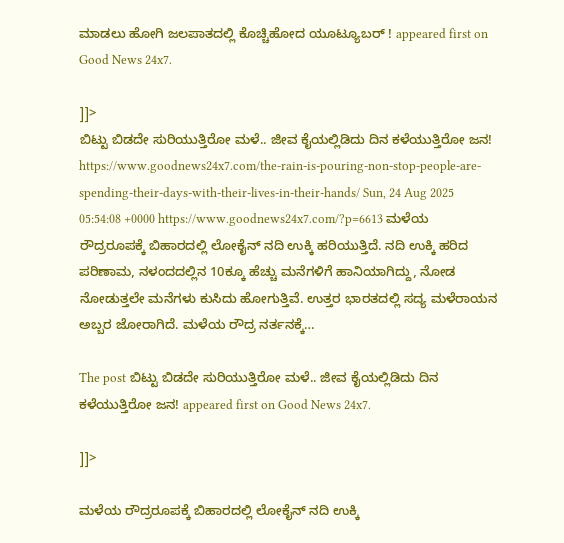ಮಾಡಲು ಹೋಗಿ ಜಲಪಾತದಲ್ಲಿ ಕೊಚ್ಚಿಹೋದ ಯೂಟ್ಯೂಬರ್ ! appeared first on Good News 24x7.

]]>
ಬಿಟ್ಟು ಬಿಡದೇ ಸುರಿಯುತ್ತಿರೋ ಮಳೆ.. ಜೀವ ಕೈಯಲ್ಲಿಡಿದು ದಿನ ಕಳೆಯುತ್ತಿರೋ ಜನ! https://www.goodnews24x7.com/the-rain-is-pouring-non-stop-people-are-spending-their-days-with-their-lives-in-their-hands/ Sun, 24 Aug 2025 05:54:08 +0000 https://www.goodnews24x7.com/?p=6613 ಮಳೆಯ ರೌದ್ರರೂಪಕ್ಕೆ ಬಿಹಾರದಲ್ಲಿ ಲೋಕೈನ್ ನದಿ ಉಕ್ಕಿ ಹರಿಯುತ್ತಿದೆ. ನದಿ ಉಕ್ಕಿ ಹರಿದ ಪರಿಣಾಮ, ನಳಂದದಲ್ಲಿನ 10ಕ್ಕೂ ಹೆಚ್ಚು ಮನೆಗಳಿಗೆ ಹಾನಿಯಾಗಿದ್ದು, ನೋಡ ನೋಡುತ್ತಲೇ ಮನೆಗಳು ಕುಸಿದು ಹೋಗುತ್ತಿವೆ. ಉತ್ತರ ಭಾರತದಲ್ಲಿ ಸದ್ಯ ಮಳೆರಾಯನ ಅಬ್ಬರ ಜೋರಾಗಿದೆ. ಮಳೆಯ ರೌದ್ರ ನರ್ತನಕ್ಕೆ…

The post ಬಿಟ್ಟು ಬಿಡದೇ ಸುರಿಯುತ್ತಿರೋ ಮಳೆ.. ಜೀವ ಕೈಯಲ್ಲಿಡಿದು ದಿನ ಕಳೆಯುತ್ತಿರೋ ಜನ! appeared first on Good News 24x7.

]]>

ಮಳೆಯ ರೌದ್ರರೂಪಕ್ಕೆ ಬಿಹಾರದಲ್ಲಿ ಲೋಕೈನ್ ನದಿ ಉಕ್ಕಿ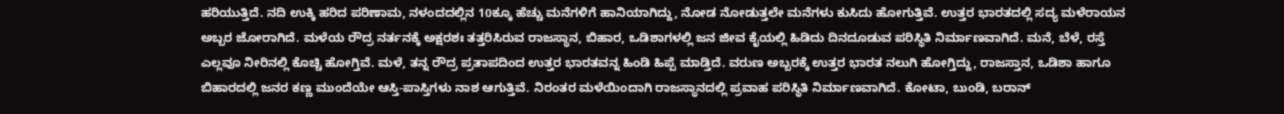ಹರಿಯುತ್ತಿದೆ. ನದಿ ಉಕ್ಕಿ ಹರಿದ ಪರಿಣಾಮ, ನಳಂದದಲ್ಲಿನ 10ಕ್ಕೂ ಹೆಚ್ಚು ಮನೆಗಳಿಗೆ ಹಾನಿಯಾಗಿದ್ದು, ನೋಡ ನೋಡುತ್ತಲೇ ಮನೆಗಳು ಕುಸಿದು ಹೋಗುತ್ತಿವೆ. ಉತ್ತರ ಭಾರತದಲ್ಲಿ ಸದ್ಯ ಮಳೆರಾಯನ ಅಬ್ಬರ ಜೋರಾಗಿದೆ. ಮಳೆಯ ರೌದ್ರ ನರ್ತನಕ್ಕೆ ಅಕ್ಷರಶಃ ತತ್ತರಿಸಿರುವ ರಾಜಸ್ಥಾನ, ಬಿಹಾರ, ಒಡಿಶಾಗಳಲ್ಲಿ ಜನ ಜೀವ ಕೈಯಲ್ಲಿ ಹಿಡಿದು ದಿನದೂಡುವ ಪರಿಸ್ಥಿತಿ ನಿರ್ಮಾಣವಾಗಿದೆ. ಮನೆ, ಬೆಳೆ, ರಸ್ತೆ ಎಲ್ಲವೂ ನೀರಿನಲ್ಲಿ ಕೊಚ್ಚಿ ಹೋಗ್ತಿವೆ. ಮಳೆ, ತನ್ನ ರೌದ್ರ ಪ್ರತಾಪದಿಂದ ಉತ್ತರ ಭಾರತವನ್ನ ಹಿಂಡಿ ಹಿಪ್ಪೆ ಮಾಡ್ತಿದೆ. ವರುಣ ಅಬ್ಬರಕ್ಕೆ ಉತ್ತರ ಭಾರತ ನಲುಗಿ ಹೋಗ್ತಿದ್ದು, ರಾಜಸ್ತಾನ, ಒಡಿಶಾ ಹಾಗೂ ಬಿಹಾರದಲ್ಲಿ ಜನರ ಕಣ್ಣ ಮುಂದೆಯೇ ಆಸ್ತಿ-ಪಾಸ್ತಿಗಳು ನಾಶ ಆಗುತ್ತಿವೆ. ನಿರಂತರ ಮಳೆಯಿಂದಾಗಿ ರಾಜಸ್ಥಾನದಲ್ಲಿ ಪ್ರವಾಹ ಪರಿಸ್ಥಿತಿ ನಿರ್ಮಾಣವಾಗಿದೆ. ಕೋಟಾ, ಬುಂಡಿ, ಬರಾನ್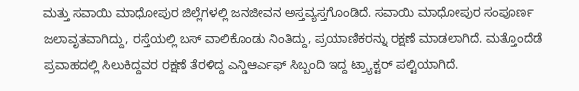ಮತ್ತು ಸವಾಯಿ ಮಾಧೋಪುರ ಜಿಲ್ಲೆಗಳಲ್ಲಿ ಜನಜೀವನ ಅಸ್ತವ್ಯಸ್ತಗೊಂಡಿದೆ. ಸವಾಯಿ ಮಾಧೋಪುರ ಸಂಪೂರ್ಣ ಜಲಾವೃತವಾಗಿದ್ದು, ರಸ್ತೆಯಲ್ಲಿ ಬಸ್ ವಾಲಿಕೊಂಡು ನಿಂತಿದ್ದು, ಪ್ರಯಾಣಿಕರನ್ನು ರಕ್ಷಣೆ ಮಾಡಲಾಗಿದೆ. ಮತ್ತೊಂದೆಡೆ ಪ್ರವಾಹದಲ್ಲಿ ಸಿಲುಕಿದ್ದವರ ರಕ್ಷಣೆ ತೆರಳಿದ್ದ ಎನ್ಡಿಆರ್ಎಫ್ ಸಿಬ್ಬಂದಿ ಇದ್ದ ಟ್ರ್ಯಾಕ್ಟರ್ ಪಲ್ಟಿಯಾಗಿದೆ.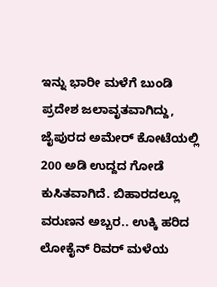ಇನ್ನು ಭಾರೀ ಮಳೆಗೆ ಬುಂಡಿ ಪ್ರದೇಶ ಜಲಾವೃತವಾಗಿದ್ದು, ಜೈಪುರದ ಅಮೇರ್ ಕೋಟೆಯಲ್ಲಿ 200 ಅಡಿ ಉದ್ದದ ಗೋಡೆ ಕುಸಿತವಾಗಿದೆ. ಬಿಹಾರದಲ್ಲೂ ವರುಣನ ಅಬ್ಬರ.. ಉಕ್ಕಿ ಹರಿದ ಲೋಕೈನ್ ರಿವರ್ ಮಳೆಯ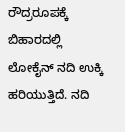ರೌದ್ರರೂಪಕ್ಕೆ ಬಿಹಾರದಲ್ಲಿ ಲೋಕೈನ್ ನದಿ ಉಕ್ಕಿ ಹರಿಯುತ್ತಿದೆ. ನದಿ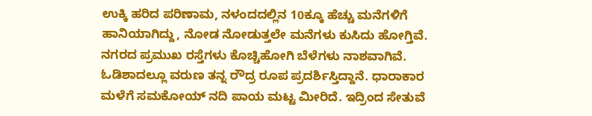ಉಕ್ಕಿ ಹರಿದ ಪರಿಣಾಮ, ನಳಂದದಲ್ಲಿನ 10ಕ್ಕೂ ಹೆಚ್ಚು ಮನೆಗಳಿಗೆ ಹಾನಿಯಾಗಿದ್ದು, ನೋಡ ನೋಡುತ್ತಲೇ ಮನೆಗಳು ಕುಸಿದು ಹೋಗ್ತಿವೆ. ನಗರದ ಪ್ರಮುಖ ರಸ್ತೆಗಳು ಕೊಚ್ಚಿಹೋಗಿ ಬೆಳೆಗಳು ನಾಶವಾಗಿವೆ. ಓಡಿಶಾದಲ್ಲೂ ವರುಣ ತನ್ನ ರೌದ್ರ ರೂಪ ಪ್ರದರ್ಶಿಸ್ತಿದ್ದಾನೆ. ಧಾರಾಕಾರ ಮಳೆಗೆ ಸಮಕೋಯ್ ನದಿ ಪಾಯ ಮಟ್ಟ ಮೀರಿದೆ. ಇದ್ರಿಂದ ಸೇತುವೆ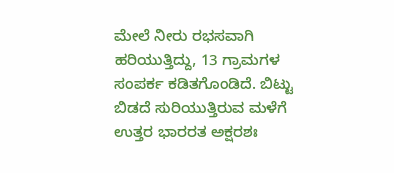ಮೇಲೆ ನೀರು ರಭಸವಾಗಿ ಹರಿಯುತ್ತಿದ್ದು, 13 ಗ್ರಾಮಗಳ ಸಂಪರ್ಕ ಕಡಿತಗೊಂಡಿದೆ. ಬಿಟ್ಟು ಬಿಡದೆ ಸುರಿಯುತ್ತಿರುವ ಮಳೆಗೆ ಉತ್ತರ ಭಾರರತ ಅಕ್ಷರಶಃ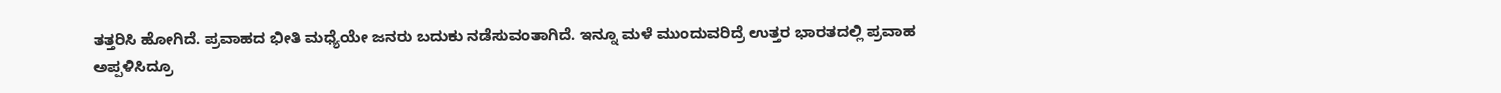ತತ್ತರಿಸಿ ಹೋಗಿದೆ. ಪ್ರವಾಹದ ಭೀತಿ ಮಧ್ಯೆಯೇ ಜನರು ಬದುಕು ನಡೆಸುವಂತಾಗಿದೆ. ಇನ್ನೂ ಮಳೆ ಮುಂದುವರಿದ್ರೆ ಉತ್ತರ ಭಾರತದಲ್ಲಿ ಪ್ರವಾಹ ಅಪ್ಪಳಿಸಿದ್ರೂ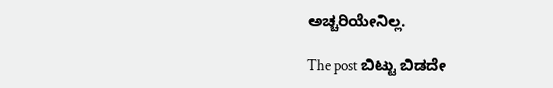ಅಚ್ಚರಿಯೇನಿಲ್ಲ.

The post ಬಿಟ್ಟು ಬಿಡದೇ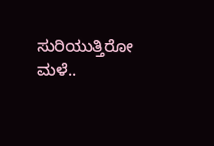ಸುರಿಯುತ್ತಿರೋ ಮಳೆ..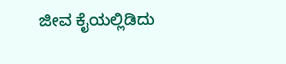ಜೀವ ಕೈಯಲ್ಲಿಡಿದು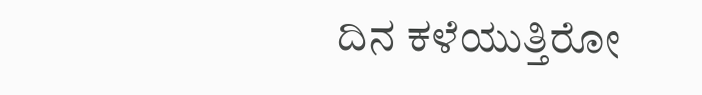ದಿನ ಕಳೆಯುತ್ತಿರೋ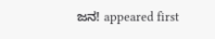ಜನ! appeared first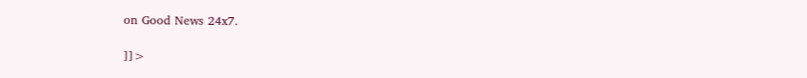on Good News 24x7.

]]>